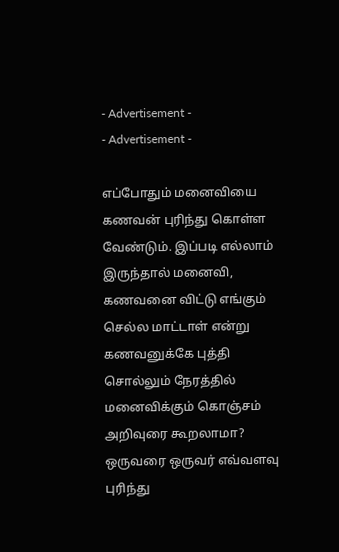- Advertisement -
- Advertisement -

எப்போதும் மனைவியை கணவன் புரிந்து கொள்ள வேண்டும். இப்படி எல்லாம் இருந்தால் மனைவி, கணவனை விட்டு எங்கும் செல்ல மாட்டாள் என்று கணவனுக்கே புத்தி சொல்லும் நேரத்தில் மனைவிக்கும் கொஞ்சம் அறிவுரை கூறலாமா? ஒருவரை ஒருவர் எவ்வளவு புரிந்து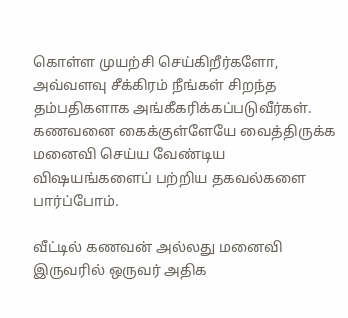கொள்ள முயற்சி செய்கிறீர்களோ, அவ்வளவு சீக்கிரம் நீங்கள் சிறந்த தம்பதிகளாக அங்கீகரிக்கப்படுவீர்கள். கணவனை கைக்குள்ளேயே வைத்திருக்க மனைவி செய்ய வேண்டிய விஷயங்களைப் பற்றிய தகவல்களை பார்ப்போம்.

வீட்டில் கணவன் அல்லது மனைவி இருவரில் ஒருவர் அதிக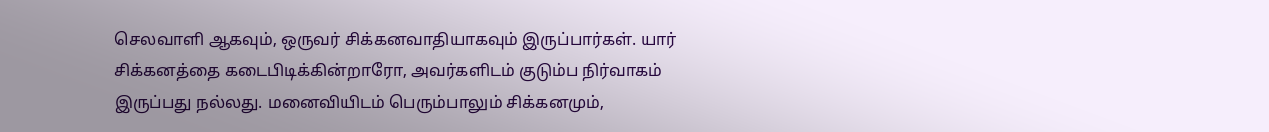செலவாளி ஆகவும், ஒருவர் சிக்கனவாதியாகவும் இருப்பார்கள். யார் சிக்கனத்தை கடைபிடிக்கின்றாரோ, அவர்களிடம் குடும்ப நிர்வாகம் இருப்பது நல்லது. மனைவியிடம் பெரும்பாலும் சிக்கனமும்,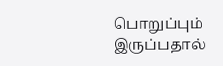பொறுப்பும் இருப்பதால்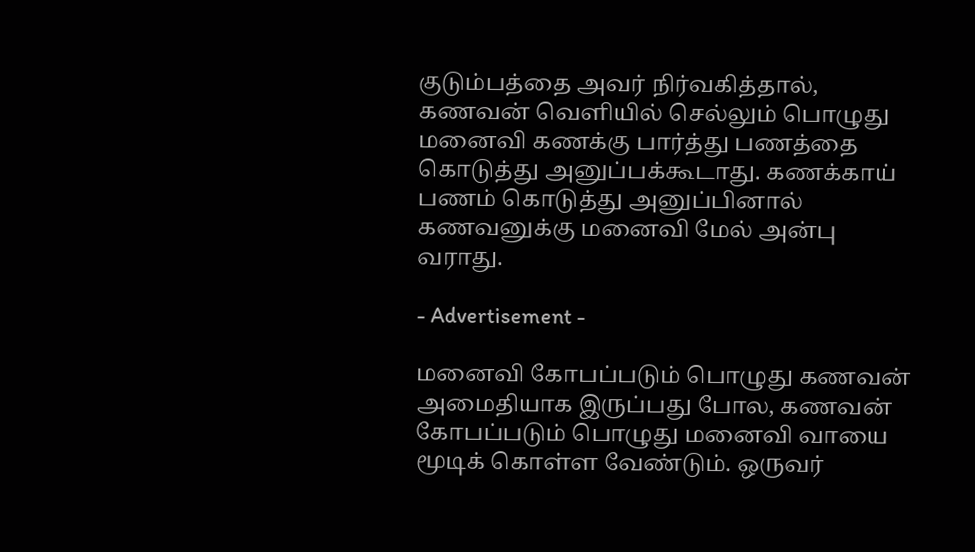குடும்பத்தை அவர் நிர்வகித்தால், கணவன் வெளியில் செல்லும் பொழுது மனைவி கணக்கு பார்த்து பணத்தை கொடுத்து அனுப்பக்கூடாது. கணக்காய் பணம் கொடுத்து அனுப்பினால் கணவனுக்கு மனைவி மேல் அன்பு வராது.

- Advertisement -

மனைவி கோபப்படும் பொழுது கணவன் அமைதியாக இருப்பது போல, கணவன் கோபப்படும் பொழுது மனைவி வாயை மூடிக் கொள்ள வேண்டும். ஒருவர்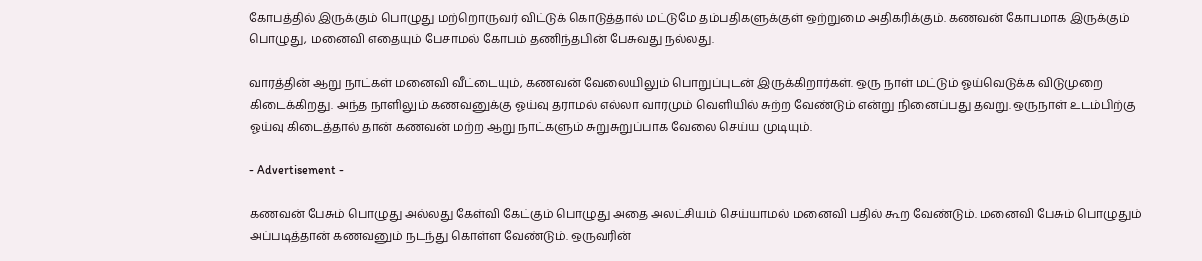கோபத்தில் இருக்கும் பொழுது மற்றொருவர் விட்டுக் கொடுத்தால் மட்டுமே தம்பதிகளுக்குள் ஒற்றுமை அதிகரிக்கும். கணவன் கோபமாக இருக்கும் பொழுது, மனைவி எதையும் பேசாமல் கோபம் தணிந்தபின் பேசுவது நல்லது.

வாரத்தின் ஆறு நாட்கள் மனைவி வீட்டையும், கணவன் வேலையிலும் பொறுப்புடன் இருக்கிறார்கள். ஒரு நாள் மட்டும் ஓய்வெடுக்க விடுமுறை கிடைக்கிறது. அந்த நாளிலும் கணவனுக்கு ஓய்வு தராமல் எல்லா வாரமும் வெளியில் சுற்ற வேண்டும் என்று நினைப்பது தவறு. ஒருநாள் உடம்பிற்கு ஓய்வு கிடைத்தால் தான் கணவன் மற்ற ஆறு நாட்களும் சுறுசுறுப்பாக வேலை செய்ய முடியும்.

- Advertisement -

கணவன் பேசும் பொழுது அல்லது கேள்வி கேட்கும் பொழுது அதை அலட்சியம் செய்யாமல் மனைவி பதில் கூற வேண்டும். மனைவி பேசும் பொழுதும் அப்படித்தான் கணவனும் நடந்து கொள்ள வேண்டும். ஒருவரின்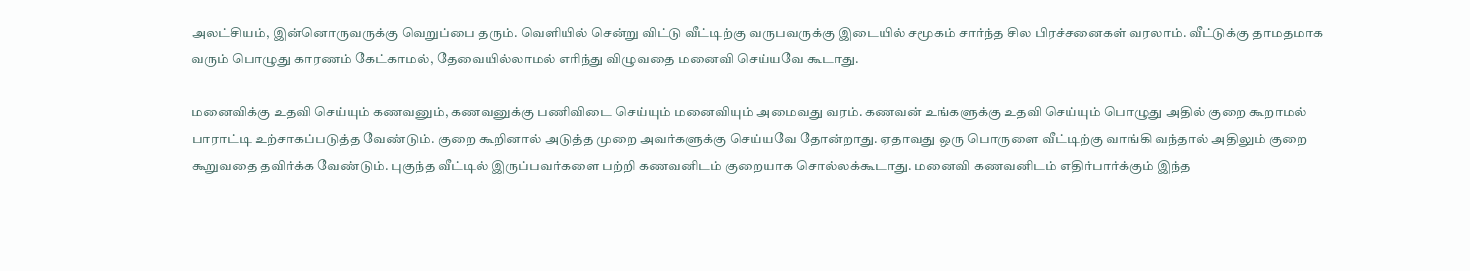அலட்சியம், இன்னொருவருக்கு வெறுப்பை தரும். வெளியில் சென்று விட்டு வீட்டிற்கு வருபவருக்கு இடையில் சமூகம் சார்ந்த சில பிரச்சனைகள் வரலாம். வீட்டுக்கு தாமதமாக வரும் பொழுது காரணம் கேட்காமல், தேவையில்லாமல் எரிந்து விழுவதை மனைவி செய்யவே கூடாது.

மனைவிக்கு உதவி செய்யும் கணவனும், கணவனுக்கு பணிவிடை செய்யும் மனைவியும் அமைவது வரம். கணவன் உங்களுக்கு உதவி செய்யும் பொழுது அதில் குறை கூறாமல் பாராட்டி உற்சாகப்படுத்த வேண்டும். குறை கூறினால் அடுத்த முறை அவர்களுக்கு செய்யவே தோன்றாது. ஏதாவது ஒரு பொருளை வீட்டிற்கு வாங்கி வந்தால் அதிலும் குறை கூறுவதை தவிர்க்க வேண்டும். புகுந்த வீட்டில் இருப்பவர்களை பற்றி கணவனிடம் குறையாக சொல்லக்கூடாது. மனைவி கணவனிடம் எதிர்பார்க்கும் இந்த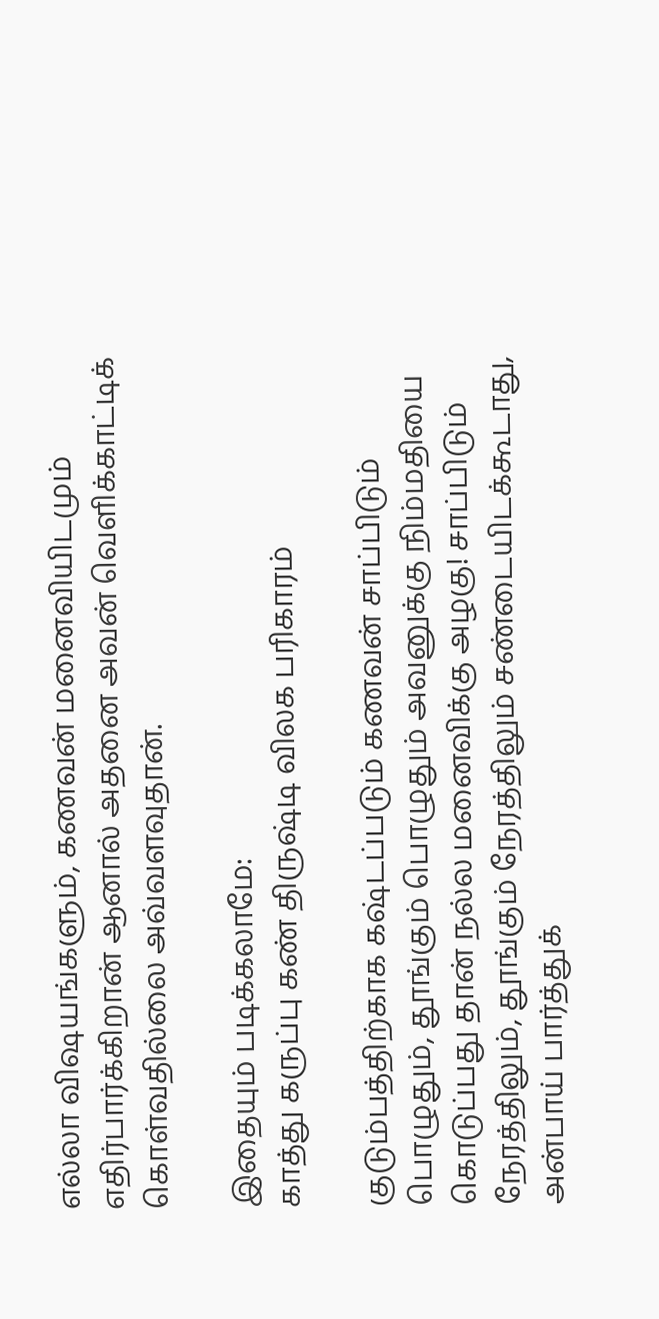எல்லா விஷயங்களும், கணவன் மனைவியிடமும் எதிர்பார்க்கிறான் ஆனால் அதனை அவன் வெளிக்காட்டிக் கொள்வதில்லை அவ்வளவுதான்.

இதையும் படிக்கலாமே:
காத்து கருப்பு கண் திருஷ்டி விலக பரிகாரம்

குடும்பத்திற்காக கஷ்டப்படும் கணவன் சாப்பிடும் பொழுதும், தூங்கும் பொழுதும் அவனுக்கு நிம்மதியை கொடுப்பது தான் நல்ல மனைவிக்கு அழகு! சாப்பிடும் நேரத்திலும், தூங்கும் நேரத்திலும் சண்டையிடக்கூடாது, அன்பாய் பார்த்துக்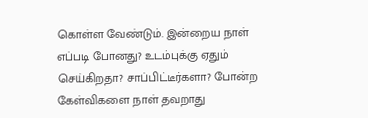கொள்ள வேண்டும். இன்றைய நாள் எப்படி போனது? உடம்புக்கு ஏதும் செய்கிறதா? சாப்பிட்டீர்களா? போன்ற கேள்விகளை நாள் தவறாது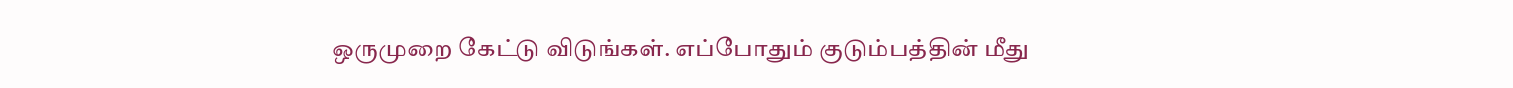ஒருமுறை கேட்டு விடுங்கள். எப்போதும் குடும்பத்தின் மீது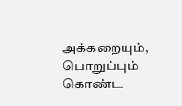அக்கறையும், பொறுப்பும் கொண்ட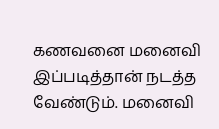கணவனை மனைவி இப்படித்தான் நடத்த வேண்டும். மனைவி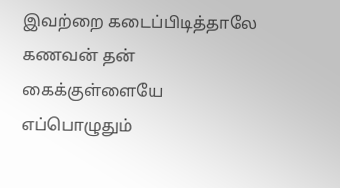இவற்றை கடைப்பிடித்தாலே கணவன் தன் கைக்குள்ளையே எப்பொழுதும்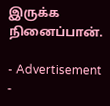இருக்க நினைப்பான்.

- Advertisement -